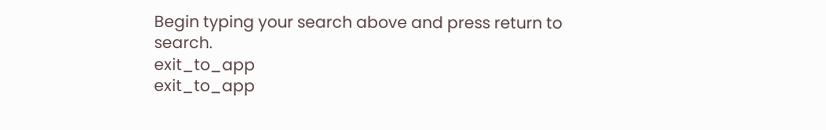Begin typing your search above and press return to search.
exit_to_app
exit_to_app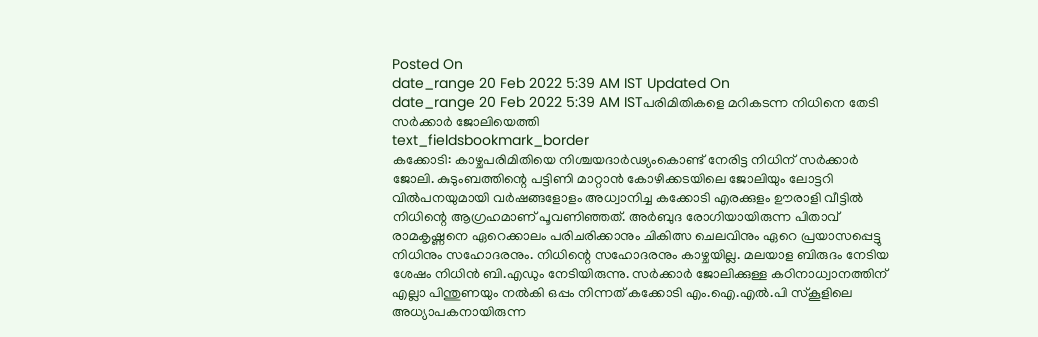Posted On
date_range 20 Feb 2022 5:39 AM IST Updated On
date_range 20 Feb 2022 5:39 AM ISTപരിമിതികളെ മറികടന്ന നിധിനെ തേടി സർക്കാർ ജോലിയെത്തി
text_fieldsbookmark_border
കക്കോടി: കാഴ്ചപരിമിതിയെ നിശ്ചയദാർഢ്യംകൊണ്ട് നേരിട്ട നിധിന് സർക്കാർ ജോലി. കുടുംബത്തിന്റെ പട്ടിണി മാറ്റാൻ കോഴിക്കടയിലെ ജോലിയും ലോട്ടറി വിൽപനയുമായി വർഷങ്ങളോളം അധ്വാനിച്ച കക്കോടി എരക്കുളം ഊരാളി വീട്ടിൽ നിധിന്റെ ആഗ്രഹമാണ് പൂവണിഞ്ഞത്. അർബുദ രോഗിയായിരുന്ന പിതാവ് രാമകൃഷ്ണനെ ഏറെക്കാലം പരിചരിക്കാനും ചികിത്സ ചെലവിനും ഏറെ പ്രയാസപ്പെട്ടു നിധിനും സഹോദരനും. നിധിന്റെ സഹോദരനും കാഴ്ചയില്ല. മലയാള ബിരുദം നേടിയ ശേഷം നിധിൻ ബി.എഡും നേടിയിരുന്നു. സർക്കാർ ജോലിക്കുള്ള കഠിനാധ്വാനത്തിന് എല്ലാ പിന്തുണയും നൽകി ഒപ്പം നിന്നത് കക്കോടി എം.ഐ.എൽ.പി സ്കൂളിലെ അധ്യാപകനായിരുന്ന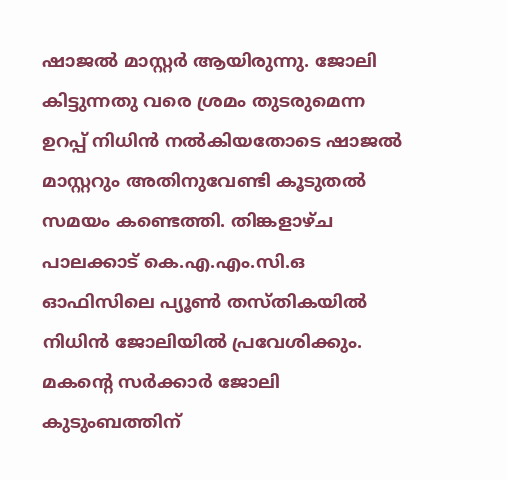ഷാജൽ മാസ്റ്റർ ആയിരുന്നു. ജോലി കിട്ടുന്നതു വരെ ശ്രമം തുടരുമെന്ന ഉറപ്പ് നിധിൻ നൽകിയതോടെ ഷാജൽ മാസ്റ്ററും അതിനുവേണ്ടി കൂടുതൽ സമയം കണ്ടെത്തി. തിങ്കളാഴ്ച പാലക്കാട് കെ.എ.എം.സി.ഒ ഓഫിസിലെ പ്യൂൺ തസ്തികയിൽ നിധിൻ ജോലിയിൽ പ്രവേശിക്കും. മകന്റെ സർക്കാർ ജോലി കുടുംബത്തിന്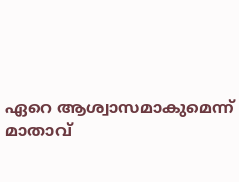ഏറെ ആശ്വാസമാകുമെന്ന് മാതാവ്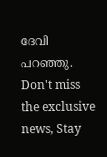ദേവി പറഞ്ഞു.
Don't miss the exclusive news, Stay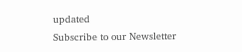updated
Subscribe to our Newsletter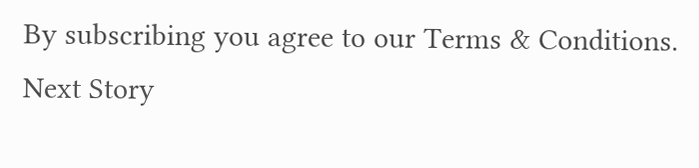By subscribing you agree to our Terms & Conditions.
Next Story